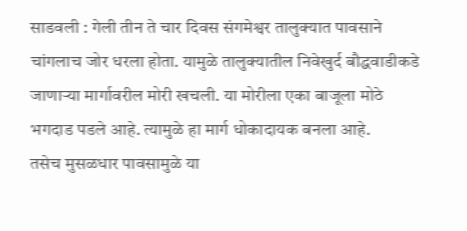साडवली : गेली तीन ते चार दिवस संगमेश्वर तालुक्यात पावसाने चांगलाच जोर धरला होता. यामुळे तालुक्यातील निवेखुर्द बौद्धवाडीकडे जाणाऱ्या मार्गावरील मोरी खचली. या मोरीला एका बाजूला मोठे भगदाड पडले आहे. त्यामुळे हा मार्ग धोकादायक बनला आहे.
तसेच मुसळधार पावसामुळे या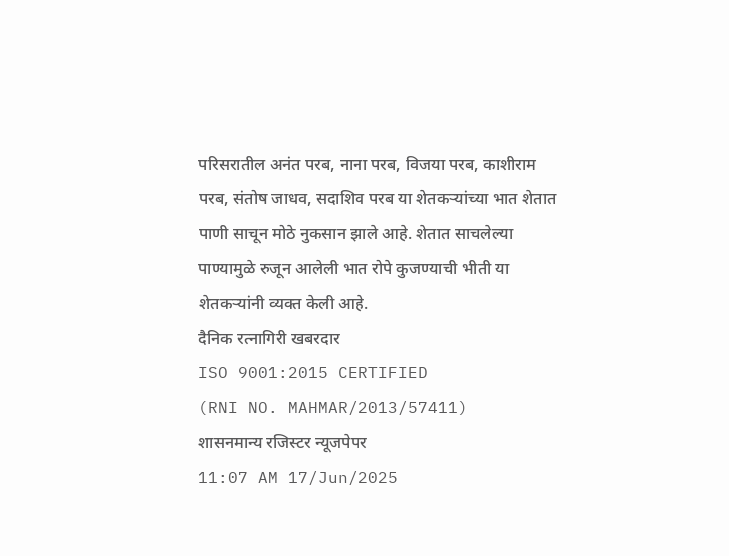परिसरातील अनंत परब, नाना परब, विजया परब, काशीराम परब, संतोष जाधव, सदाशिव परब या शेतकऱ्यांच्या भात शेतात पाणी साचून मोठे नुकसान झाले आहे. शेतात साचलेल्या पाण्यामुळे रुजून आलेली भात रोपे कुजण्याची भीती या शेतकऱ्यांनी व्यक्त केली आहे.
दैनिक रत्नागिरी खबरदार
ISO 9001:2015 CERTIFIED
(RNI NO. MAHMAR/2013/57411)
शासनमान्य रजिस्टर न्यूजपेपर
11:07 AM 17/Jun/2025